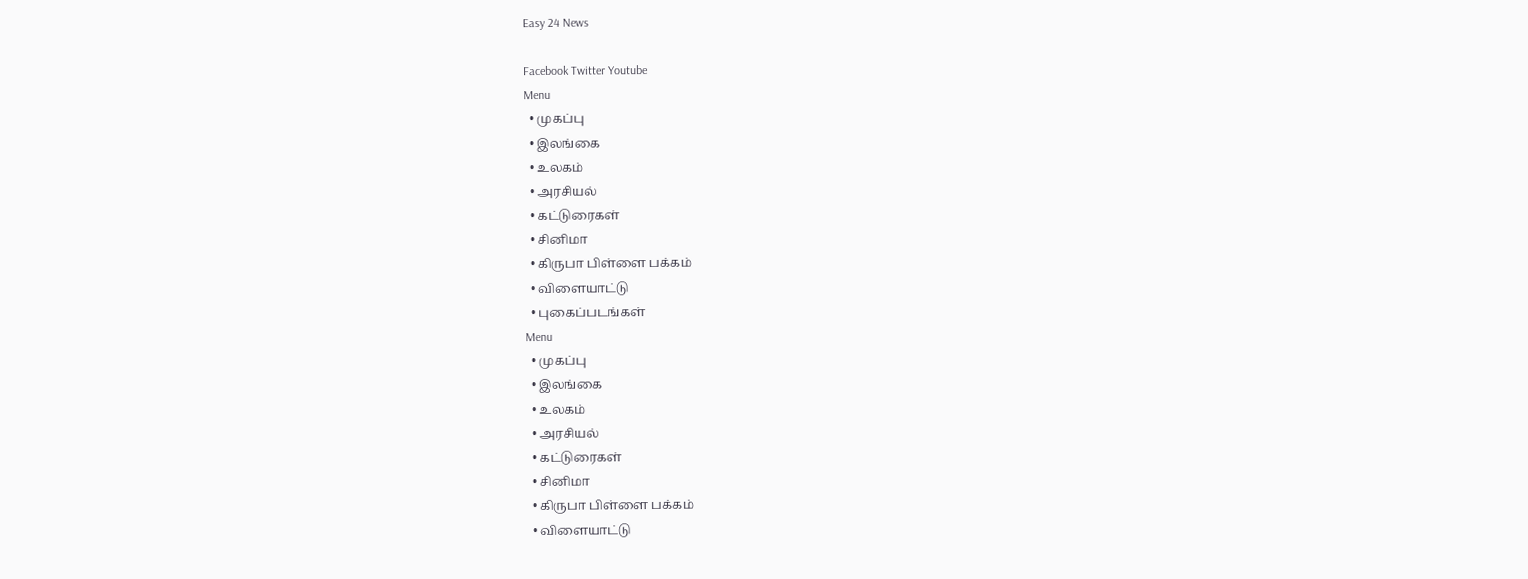Easy 24 News

Facebook Twitter Youtube
Menu
  • முகப்பு
  • இலங்கை
  • உலகம்
  • அரசியல்
  • கட்டுரைகள்
  • சினிமா
  • கிருபா பிள்ளை பக்கம்
  • விளையாட்டு
  • புகைப்படங்கள்
Menu
  • முகப்பு
  • இலங்கை
  • உலகம்
  • அரசியல்
  • கட்டுரைகள்
  • சினிமா
  • கிருபா பிள்ளை பக்கம்
  • விளையாட்டு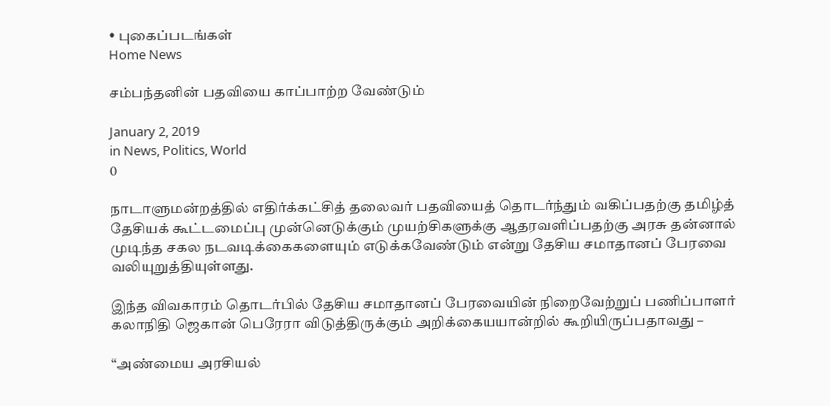• புகைப்படங்கள்
Home News

சம்பந்தனின் பதவியை காப்பாற்ற வேண்டும்

January 2, 2019
in News, Politics, World
0

நாடாளுமன்றத்தில் எதிர்க்கட்சித் தலைவர் பதவியைத் தொடர்ந்தும் வகிப்பதற்கு தமிழ்த் தேசியக் கூட்டமைப்பு முன்னெடுக்கும் முயற்சிகளுக்கு ஆதரவளிப்பதற்கு அரசு தன்னால் முடிந்த சகல நடவடிக்கைகளையும் எடுக்கவேண்டும் என்று தேசிய சமாதானப் பேரவை வலியுறுத்தியுள்ளது.

இந்த விவகாரம் தொடர்பில் தேசிய சமாதானப் பேரவையின் நிறைவேற்றுப் பணிப்பாளர் கலாநிதி ஜெகான் பெரேரா விடுத்திருக்கும் அறிக்கையயான்றில் கூறியிருப்பதாவது –

“அண்மைய அரசியல்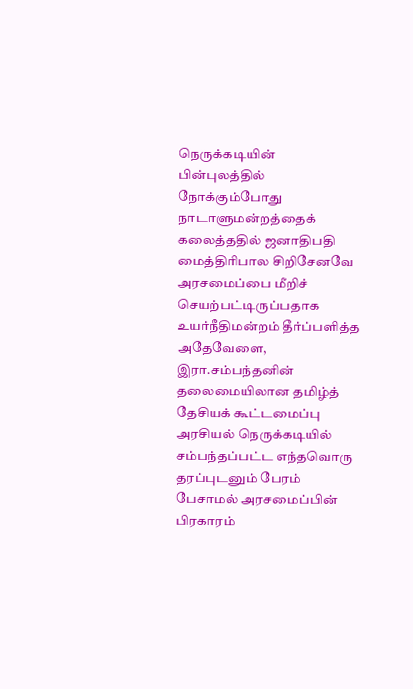நெருக்கடியின் பின்புலத்தில் நோக்கும்போது நாடாளுமன்றத்தைக் கலைத்ததில் ஜனாதிபதி மைத்திரிபால சிறிசேனவே அரசமைப்பை மீறிச் செயற்பட்டிருப்பதாக உயர்நீதிமன்றம் தீர்ப்பளித்த அதேவேளை, இரா.சம்பந்தனின் தலைமையிலான தமிழ்த் தேசியக் கூட்டமைப்பு அரசியல் நெருக்கடியில் சம்பந்தப்பட்ட எந்தவொரு தரப்புடனும் பேரம் பேசாமல் அரசமைப்பின் பிரகாரம்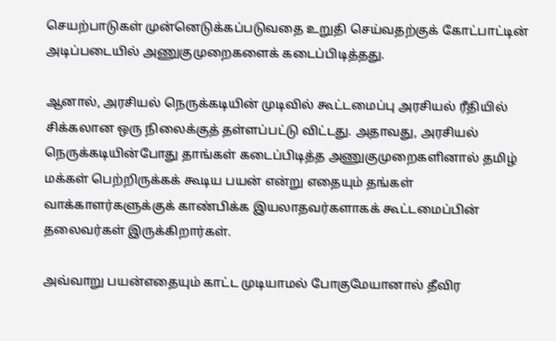செயற்பாடுகள் முன்னெடுக்கப்படுவதை உறுதி செய்வதற்குக் கோட்பாட்டின் அடிப்படையில் அணுகுமுறைகளைக் கடைப்பிடித்தது.

ஆனால், அரசியல் நெருக்கடியின் முடிவில் கூட்டமைப்பு அரசியல் ரீதியில் சிக்கலான ஒரு நிலைக்குத் தள்ளப்பட்டு விட்டது. அதாவது, அரசியல் நெருக்கடியின்போது தாங்கள் கடைப்பிடித்த அணுகுமுறைகளினால் தமிழ் மக்கள் பெற்றிருக்கக் கூடிய பயன் என்று எதையும் தங்கள் வாக்காளர்களுக்குக் காண்பிக்க இயலாதவர்களாகக் கூட்டமைப்பின் தலைவர்கள் இருக்கிறார்கள்.

அவ்வாறு பயன்எதையும் காட்ட முடியாமல் போகுமேயானால் தீவிர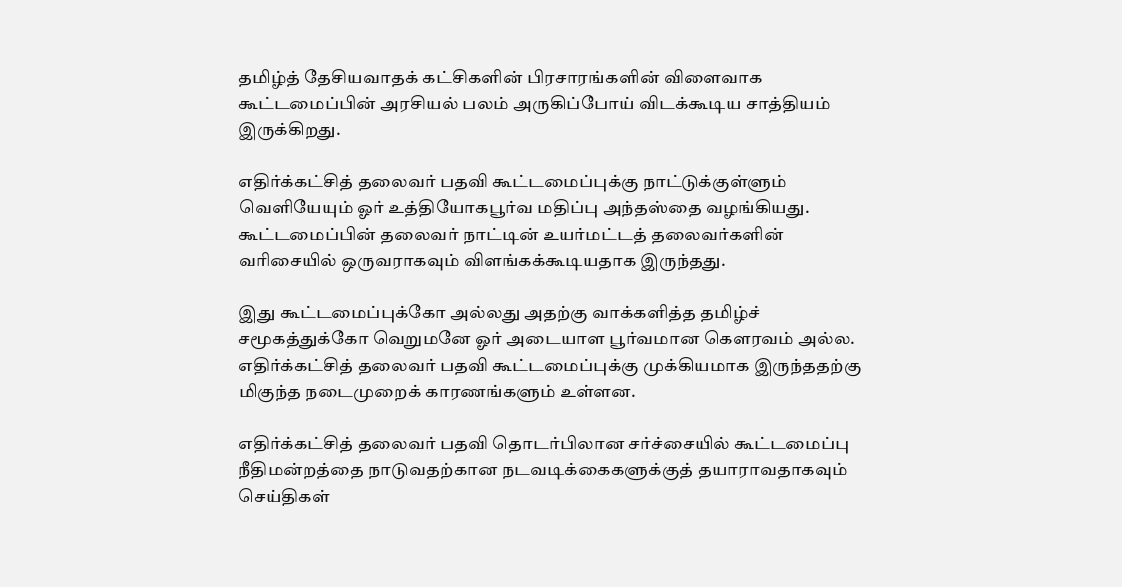தமிழ்த் தேசியவாதக் கட்சிகளின் பிரசாரங்களின் விளைவாக கூட்டமைப்பின் அரசியல் பலம் அருகிப்போய் விடக்கூடிய சாத்தியம் இருக்கிறது.

எதிர்க்கட்சித் தலைவர் பதவி கூட்டமைப்புக்கு நாட்டுக்குள்ளும் வெளியேயும் ஓர் உத்தியோகபூர்வ மதிப்பு அந்தஸ்தை வழங்கியது. கூட்டமைப்பின் தலைவர் நாட்டின் உயர்மட்டத் தலைவர்களின் வரிசையில் ஒருவராகவும் விளங்கக்கூடியதாக இருந்தது.

இது கூட்டமைப்புக்கோ அல்லது அதற்கு வாக்களித்த தமிழ்ச் சமூகத்துக்கோ வெறுமனே ஓர் அடையாள பூர்வமான கெளரவம் அல்ல. எதிர்க்கட்சித் தலைவர் பதவி கூட்டமைப்புக்கு முக்கியமாக இருந்ததற்கு மிகுந்த நடைமுறைக் காரணங்களும் உள்ளன.

எதிர்க்கட்சித் தலைவர் பதவி தொடர்பிலான சர்ச்சையில் கூட்டமைப்பு நீதிமன்றத்தை நாடுவதற்கான நடவடிக்கைகளுக்குத் தயாராவதாகவும் செய்திகள்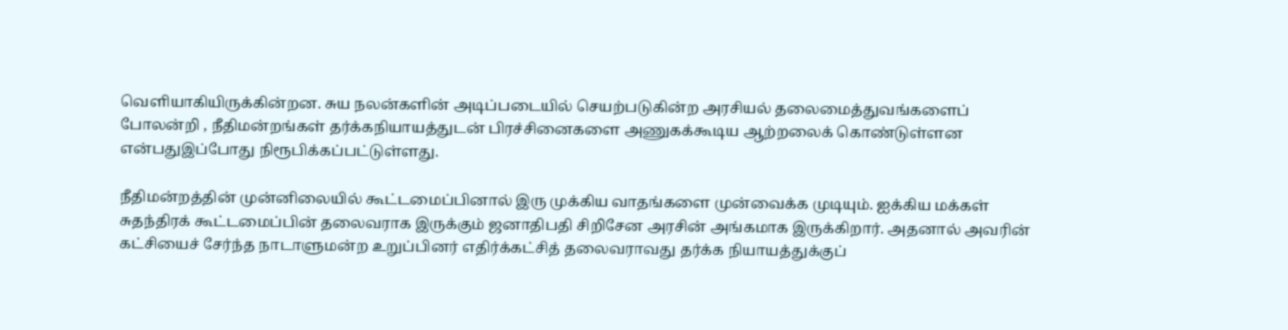வெளியாகியிருக்கின்றன. சுய நலன்களின் அடிப்படையில் செயற்படுகின்ற அரசியல் தலைமைத்துவங்களைப் போலன்றி , நீதிமன்றங்கள் தர்க்கநியாயத்துடன் பிரச்சினைகளை அணுகக்கூடிய ஆற்றலைக் கொண்டுள்ளன என்பதுஇப்போது நிரூபிக்கப்பட்டுள்ளது.

நீதிமன்றத்தின் முன்னிலையில் கூட்டமைப்பினால் இரு முக்கிய வாதங்களை முன்வைக்க முடியும். ஐக்கிய மக்கள் சுதந்திரக் கூட்டமைப்பின் தலைவராக இருக்கும் ஜனாதிபதி சிறிசேன அரசின் அங்கமாக இருக்கிறார். அதனால் அவரின் கட்சியைச் சேர்ந்த நாடாளுமன்ற உறுப்பினர் எதிர்க்கட்சித் தலைவராவது தர்க்க நியாயத்துக்குப்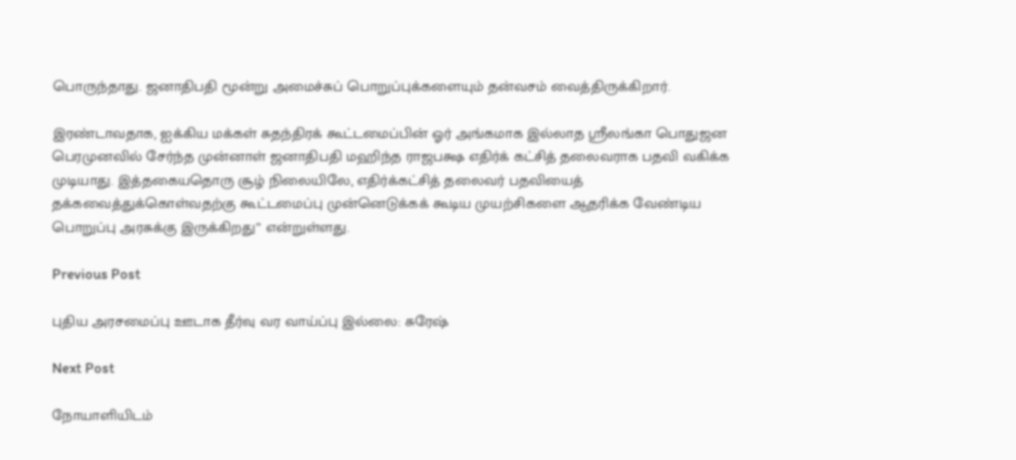பொருந்தாது. ஜனாதிபதி மூன்று அமைச்சுப் பொறுப்புக்களையும் தன்வசம் வைத்திருக்கிறார்.

இரண்டாவதாக, ஐக்கிய மக்கள் சுதந்திரக் கூட்டமைப்பின் ஓர் அங்கமாக இல்லாத ஸ்ரீலங்கா பொதுஜன பெரமுனவில் சேர்ந்த முன்னாள் ஜனாதிபதி மஹிந்த ராஜபக்ஷ எதிர்க் கட்சித் தலைவராக பதவி வகிக்க முடியாது. இத்தகையதொரு சூழ் நிலையிலே, எதிர்க்கட்சித் தலைவர் பதவியைத் தக்கவைத்துக்கொள்வதற்கு கூட்டமைப்பு முன்னெடுக்கக் கூடிய முயற்சிகளை ஆதரிக்க வேண்டிய பொறுப்பு அரசுக்கு இருக்கிறது” என்றுள்ளது.

Previous Post

புதிய அரசமைப்பு ஊடாக தீர்வு வர வாய்ப்பு இல்லை: சுரேஷ்

Next Post

நோயாளியிடம்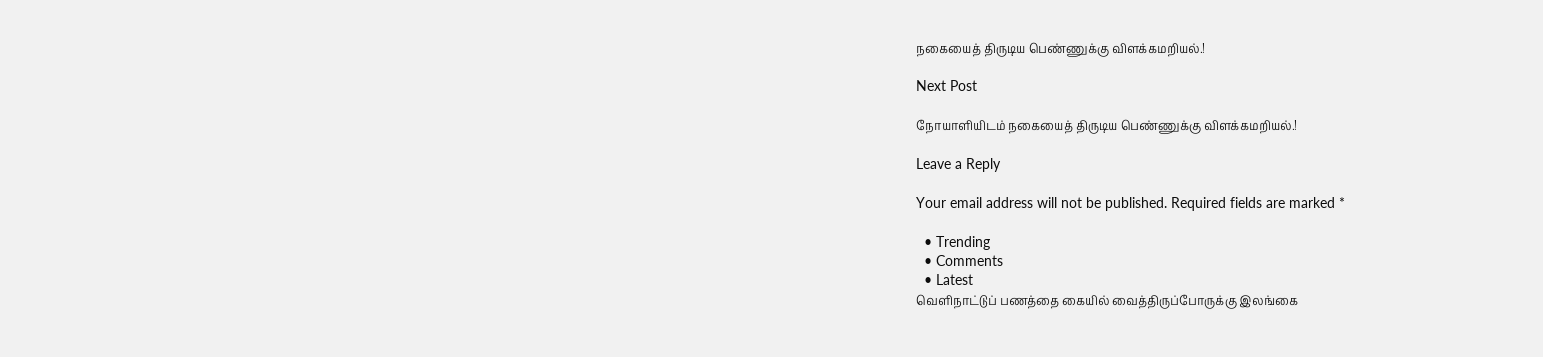நகையைத் திருடிய பெண்ணுக்கு விளக்கமறியல்.!

Next Post

நோயாளியிடம் நகையைத் திருடிய பெண்ணுக்கு விளக்கமறியல்.!

Leave a Reply

Your email address will not be published. Required fields are marked *

  • Trending
  • Comments
  • Latest
வெளிநாட்டுப் பணத்தை கையில் வைத்திருப்போருக்கு இலங்கை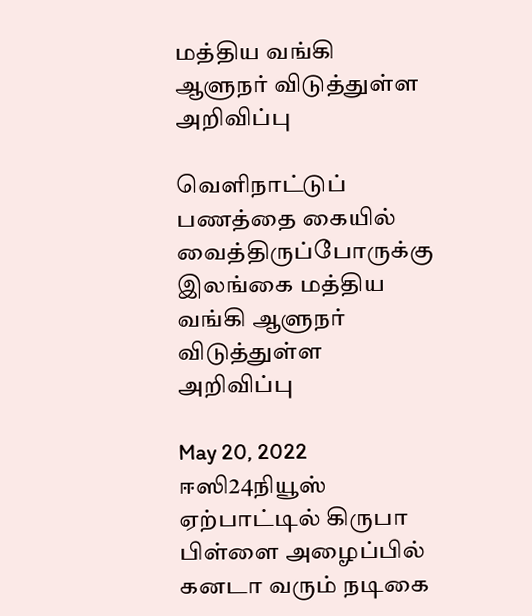மத்திய வங்கி ஆளுநர் விடுத்துள்ள அறிவிப்பு

வெளிநாட்டுப் பணத்தை கையில் வைத்திருப்போருக்கு இலங்கை மத்திய வங்கி ஆளுநர் விடுத்துள்ள அறிவிப்பு

May 20, 2022
ஈஸி24நியூஸ் ஏற்பாட்டில் கிருபா பிள்ளை அழைப்பில் கனடா வரும் நடிகை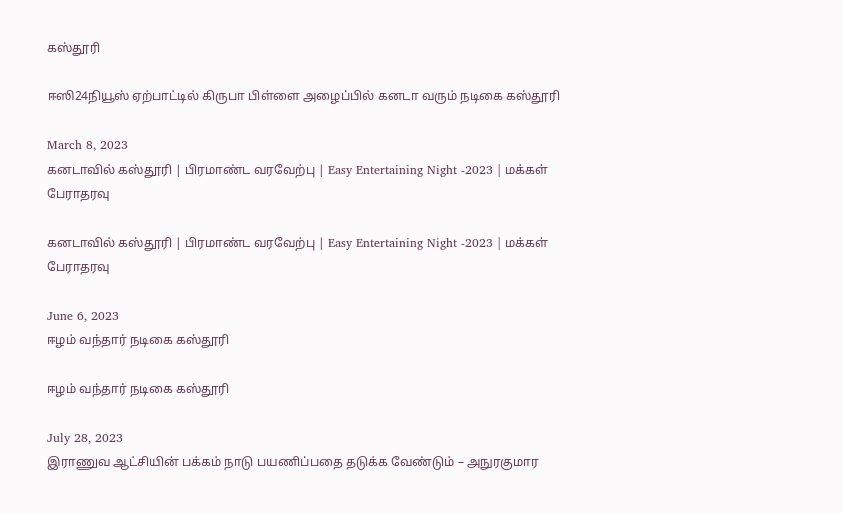கஸ்தூரி

ஈஸி24நியூஸ் ஏற்பாட்டில் கிருபா பிள்ளை அழைப்பில் கனடா வரும் நடிகை கஸ்தூரி

March 8, 2023
கனடாவில் கஸ்தூரி | பிரமாண்ட வரவேற்பு | Easy Entertaining Night -2023 | மக்கள் பேராதரவு

கனடாவில் கஸ்தூரி | பிரமாண்ட வரவேற்பு | Easy Entertaining Night -2023 | மக்கள் பேராதரவு

June 6, 2023
ஈழம் வந்தார் நடிகை கஸ்தூரி

ஈழம் வந்தார் நடிகை கஸ்தூரி

July 28, 2023
இராணுவ ஆட்சியின் பக்கம் நாடு பயணிப்பதை தடுக்க வேண்டும் – அநுரகுமார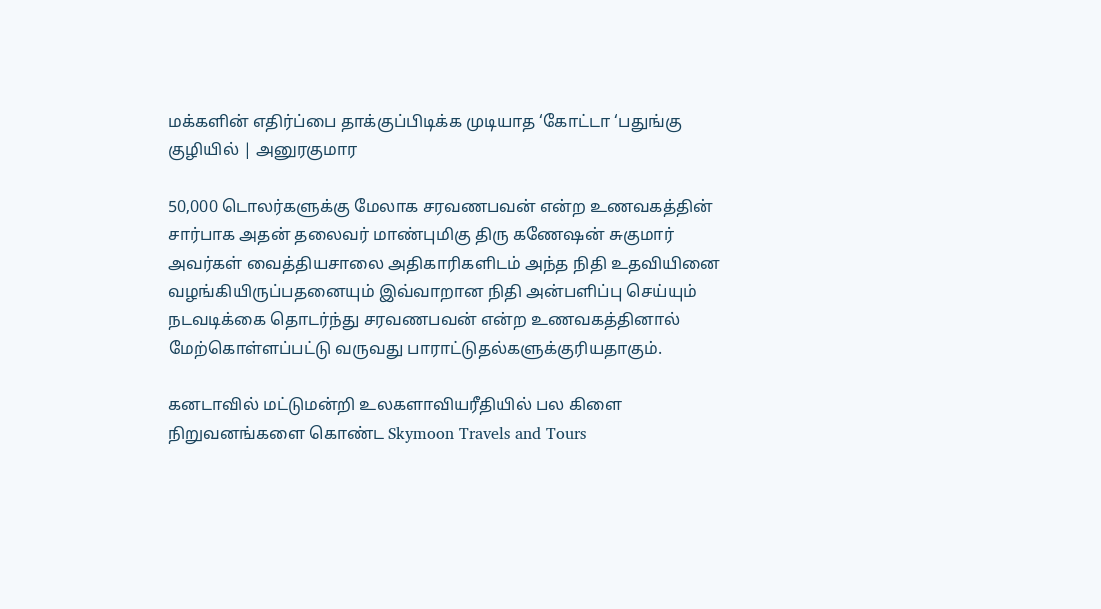மக்களின் எதிர்ப்பை தாக்குப்பிடிக்க முடியாத ‘கோட்டா ‘பதுங்கு குழியில் | அனுரகுமார

50,000 டொலர்களுக்கு மேலாக சரவணபவன் என்ற உணவகத்தின் சார்பாக அதன் தலைவர் மாண்புமிகு திரு கணேஷன் சுகுமார் அவர்கள் வைத்தியசாலை அதிகாரிகளிடம் அந்த நிதி உதவியினை வழங்கியிருப்பதனையும் இவ்வாறான நிதி அன்பளிப்பு செய்யும் நடவடிக்கை தொடர்ந்து சரவணபவன் என்ற உணவகத்தினால் மேற்கொள்ளப்பட்டு வருவது பாராட்டுதல்களுக்குரியதாகும்.

கனடாவில் மட்டுமன்றி உலகளாவியரீதியில் பல கிளை நிறுவனங்களை கொண்ட Skymoon Travels and Tours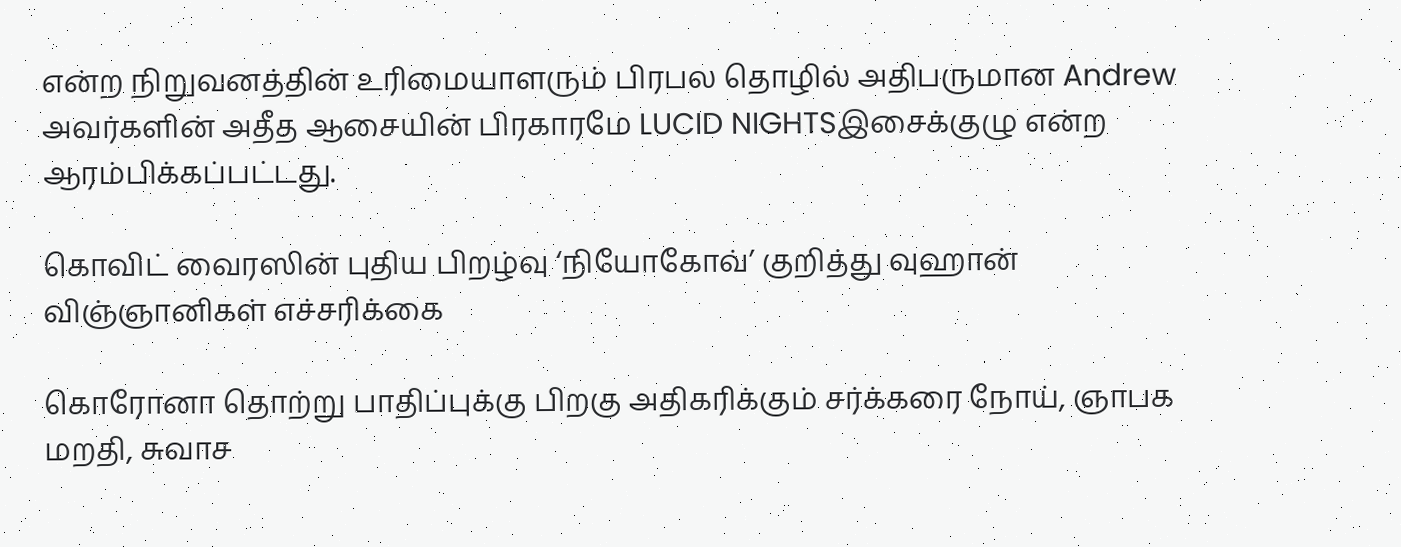என்ற நிறுவனத்தின் உரிமையாளரும் பிரபல தொழில் அதிபருமான Andrew அவர்களின் அதீத ஆசையின் பிரகாரமே LUCID NIGHTSஇசைக்குழு என்ற ஆரம்பிக்கப்பட்டது.

கொவிட் வைரஸின் புதிய பிறழ்வு ‘நியோகோவ்’ குறித்து வுஹான் விஞ்ஞானிகள் எச்சரிக்கை

கொரோனா தொற்று பாதிப்புக்கு பிறகு அதிகரிக்கும் சர்க்கரை நோய், ஞாபக மறதி, சுவாச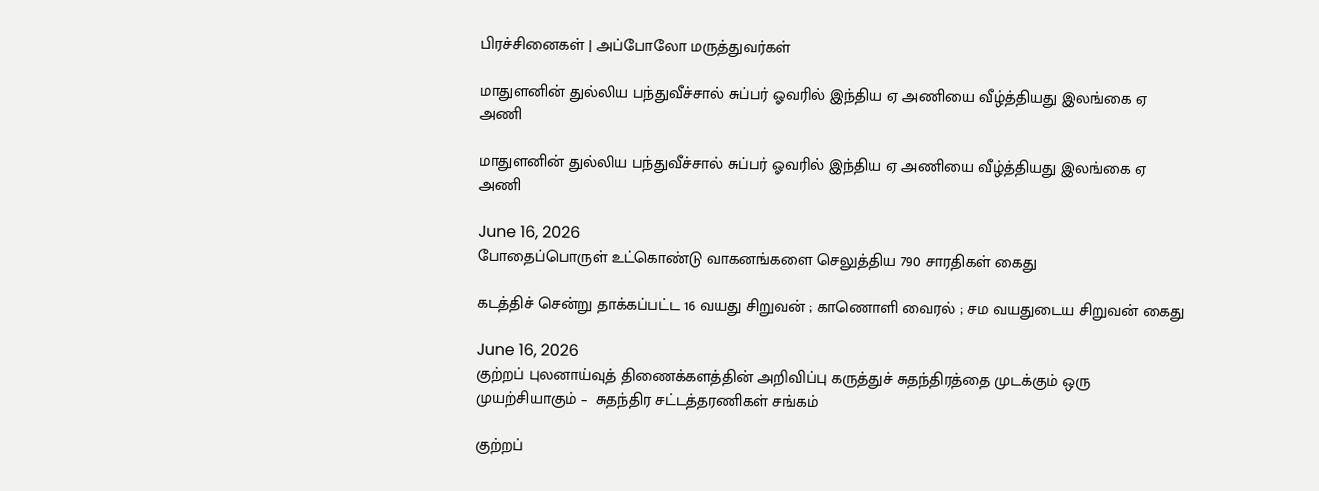பிரச்சினைகள் | அப்போலோ மருத்துவர்கள்

மாதுளனின் துல்லிய பந்துவீச்சால் சுப்பர் ஓவரில் இந்திய ஏ அணியை வீழ்த்தியது இலங்கை ஏ அணி

மாதுளனின் துல்லிய பந்துவீச்சால் சுப்பர் ஓவரில் இந்திய ஏ அணியை வீழ்த்தியது இலங்கை ஏ அணி

June 16, 2026
போதைப்பொருள் உட்கொண்டு வாகனங்களை செலுத்திய 790 சாரதிகள் கைது

கடத்திச் சென்று தாக்கப்பட்ட 16 வயது சிறுவன் ; காணொளி வைரல் ; சம வயதுடைய சிறுவன் கைது

June 16, 2026
குற்றப் புலனாய்வுத் திணைக்களத்தின் அறிவிப்பு கருத்துச் சுதந்திரத்தை முடக்கும் ஒரு முயற்சியாகும் –  சுதந்திர சட்டத்தரணிகள் சங்கம்

குற்றப்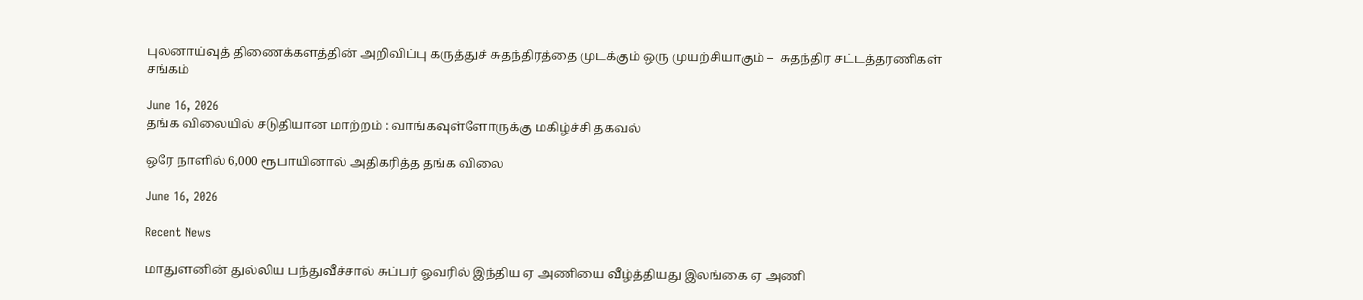புலனாய்வுத் திணைக்களத்தின் அறிவிப்பு கருத்துச் சுதந்திரத்தை முடக்கும் ஒரு முயற்சியாகும் –  சுதந்திர சட்டத்தரணிகள் சங்கம்

June 16, 2026
தங்க விலையில் சடுதியான மாற்றம் : வாங்கவுள்ளோருக்கு மகிழ்ச்சி தகவல்

ஒரே நாளில் 6,000 ரூபாயினால் அதிகரித்த தங்க விலை

June 16, 2026

Recent News

மாதுளனின் துல்லிய பந்துவீச்சால் சுப்பர் ஓவரில் இந்திய ஏ அணியை வீழ்த்தியது இலங்கை ஏ அணி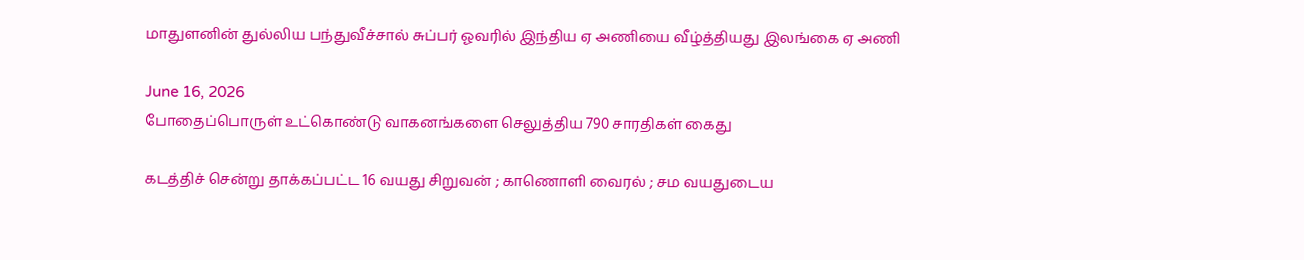மாதுளனின் துல்லிய பந்துவீச்சால் சுப்பர் ஓவரில் இந்திய ஏ அணியை வீழ்த்தியது இலங்கை ஏ அணி

June 16, 2026
போதைப்பொருள் உட்கொண்டு வாகனங்களை செலுத்திய 790 சாரதிகள் கைது

கடத்திச் சென்று தாக்கப்பட்ட 16 வயது சிறுவன் ; காணொளி வைரல் ; சம வயதுடைய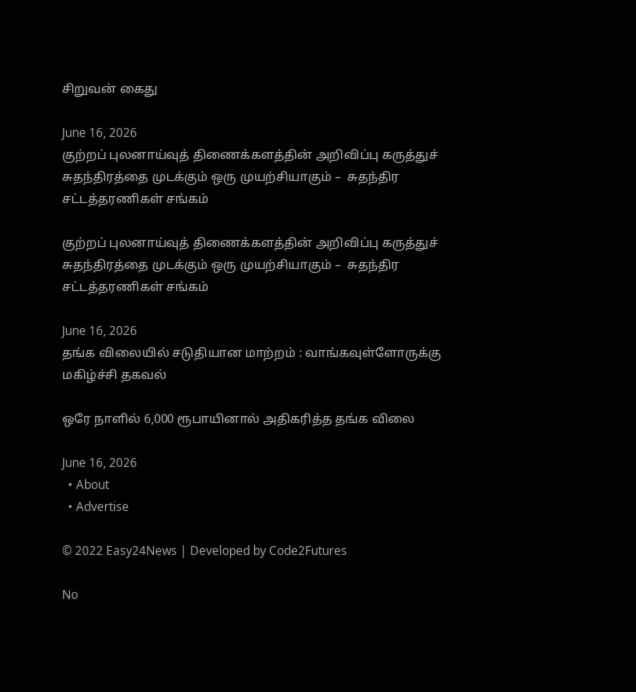சிறுவன் கைது

June 16, 2026
குற்றப் புலனாய்வுத் திணைக்களத்தின் அறிவிப்பு கருத்துச் சுதந்திரத்தை முடக்கும் ஒரு முயற்சியாகும் –  சுதந்திர சட்டத்தரணிகள் சங்கம்

குற்றப் புலனாய்வுத் திணைக்களத்தின் அறிவிப்பு கருத்துச் சுதந்திரத்தை முடக்கும் ஒரு முயற்சியாகும் –  சுதந்திர சட்டத்தரணிகள் சங்கம்

June 16, 2026
தங்க விலையில் சடுதியான மாற்றம் : வாங்கவுள்ளோருக்கு மகிழ்ச்சி தகவல்

ஒரே நாளில் 6,000 ரூபாயினால் அதிகரித்த தங்க விலை

June 16, 2026
  • About
  • Advertise

© 2022 Easy24News | Developed by Code2Futures

No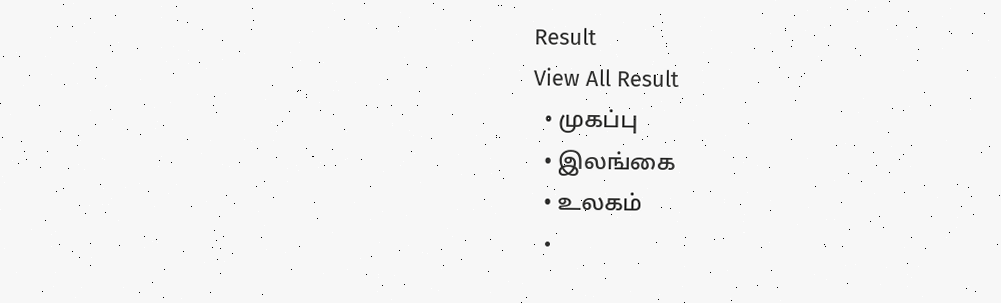Result
View All Result
  • முகப்பு
  • இலங்கை
  • உலகம்
  •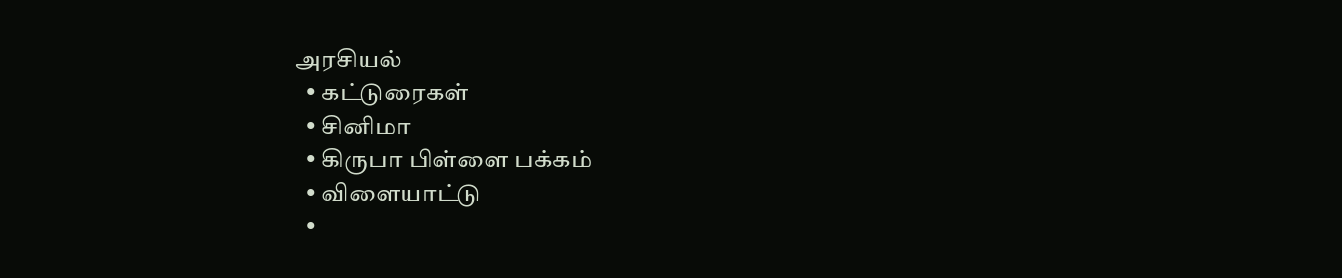அரசியல்
  • கட்டுரைகள்
  • சினிமா
  • கிருபா பிள்ளை பக்கம்
  • விளையாட்டு
  •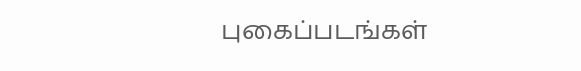புகைப்படங்கள்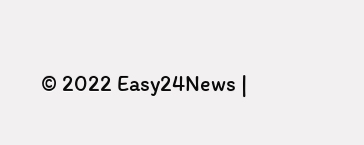© 2022 Easy24News |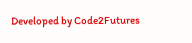Developed by Code2Futures